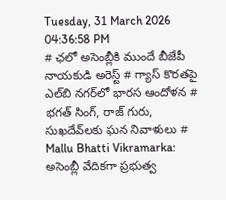Tuesday, 31 March 2026 04:36:58 PM
# ఛలో అసెంబ్లీకి ముందే బీజేపీ నాయకుడి అరెస్ట్ # గ్యాస్ కొరతపై ఎల్‌బి నగర్‌లో భారస ఆందోళన # భగత్ సింగ్, రాజ్ గురు, సుఖదేవ్‌లకు ఘన నివాళులు # Mallu Bhatti Vikramarka: అసెంబ్లీ వేదికగా ప్రభుత్వ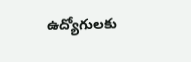ఉద్యోగులకు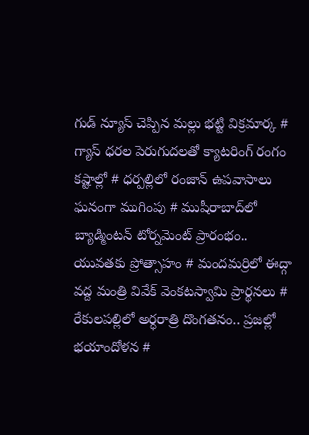గుడ్ న్యూస్ చెప్పిన మల్లు భట్టి విక్రమార్క # గ్యాస్ ధరల పెరుగుదలతో క్యాటరింగ్ రంగం కష్టాల్లో # ధర్పల్లిలో రంజాన్ ఉపవాసాలు ఘనంగా ముగింపు # ముషీరాబాద్‌లో బ్యాడ్మింటన్ టోర్నమెంట్ ప్రారంభం.. యువతకు ప్రోత్సాహం # మందమర్రిలో ఈద్గా వద్ద మంత్రి వివేక్ వెంకటస్వామి ప్రార్థనలు # రేకులపల్లిలో అర్ధరాత్రి దొంగతనం.. ప్రజల్లో భయాందోళన #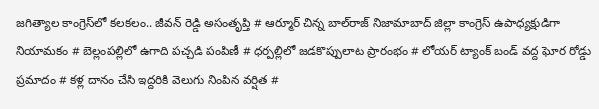జగిత్యాల కాంగ్రెస్‌లో కలకలం.. జీవన్ రెడ్డి అసంతృప్తి # ఆర్మూర్ చిన్న బాల్‌రాజ్ నిజామాబాద్ జిల్లా కాంగ్రెస్ ఉపాధ్యక్షుడిగా నియామకం # బెల్లంపల్లిలో ఉగాది పచ్చడి పంపిణీ # ధర్పల్లిలో జడకొప్పులాట ప్రారంభం # లోయర్ ట్యాంక్ బండ్ వద్ద ఘోర రోడ్డు ప్రమాదం # కళ్ల దానం చేసి ఇద్దరికి వెలుగు నింపిన వర్షిత #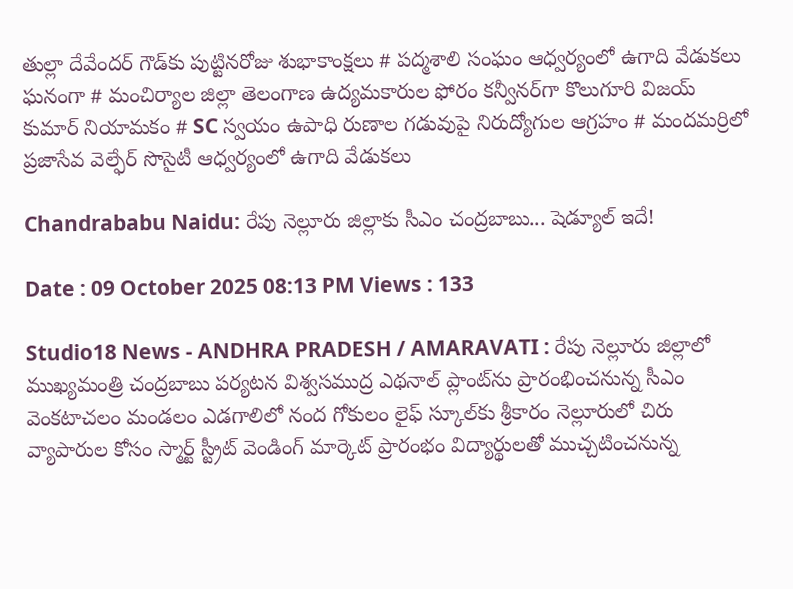తుల్లా దేవేందర్ గౌడ్‌కు పుట్టినరోజు శుభాకాంక్షలు # పద్మశాలి సంఘం ఆధ్వర్యంలో ఉగాది వేడుకలు ఘనంగా # మంచిర్యాల జిల్లా తెలంగాణ ఉద్యమకారుల ఫోరం కన్వీనర్‌గా కొలుగూరి విజయ్ కుమార్ నియామకం # SC స్వయం ఉపాధి రుణాల గడువుపై నిరుద్యోగుల ఆగ్రహం # మందమర్రిలో ప్రజాసేవ వెల్ఫేర్ సొసైటీ ఆధ్వర్యంలో ఉగాది వేడుకలు

Chandrababu Naidu: రేపు నెల్లూరు జిల్లాకు సీఎం చంద్రబాబు... షెడ్యూల్ ఇదే!

Date : 09 October 2025 08:13 PM Views : 133

Studio18 News - ANDHRA PRADESH / AMARAVATI : రేపు నెల్లూరు జిల్లాలో ముఖ్యమంత్రి చంద్రబాబు పర్యటన విశ్వసముద్ర ఎథనాల్ ప్లాంట్‌ను ప్రారంభించనున్న సీఎం వెంకటాచలం మండలం ఎడగాలిలో నంద గోకులం లైఫ్ స్కూల్‌కు శ్రీకారం నెల్లూరులో చిరు వ్యాపారుల కోసం స్మార్ట్ స్ట్రీట్ వెండింగ్ మార్కెట్ ప్రారంభం విద్యార్థులతో ముచ్చటించనున్న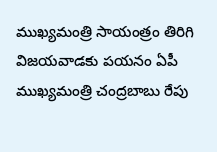ముఖ్యమంత్రి సాయంత్రం తిరిగి విజయవాడకు పయనం ఏపీ ముఖ్యమంత్రి చంద్రబాబు రేపు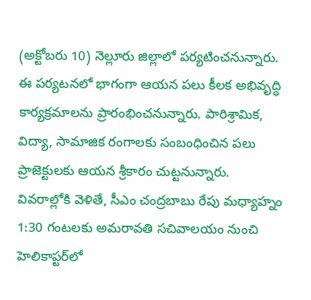(అక్టోబరు 10) నెల్లూరు జిల్లాలో పర్యటించనున్నారు. ఈ పర్యటనలో భాగంగా ఆయన పలు కీలక అభివృద్ధి కార్యక్రమాలను ప్రారంభించనున్నారు. పారిశ్రామిక, విద్యా, సామాజిక రంగాలకు సంబంధించిన పలు ప్రాజెక్టులకు ఆయన శ్రీకారం చుట్టనున్నారు. వివరాల్లోకి వెళితే, సీఎం చంద్రబాబు రేపు మధ్యాహ్నం 1:30 గంటలకు అమరావతి సచివాలయం నుంచి హెలికాప్టర్‌లో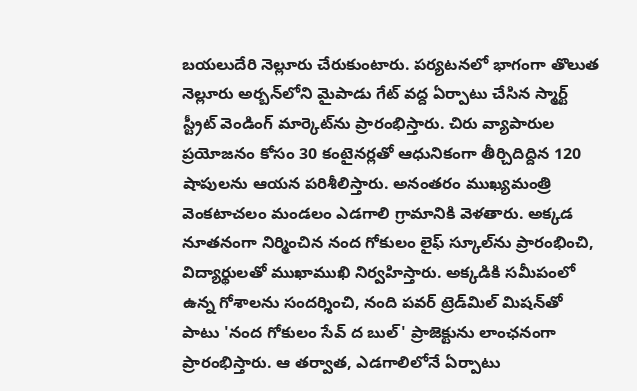బయలుదేరి నెల్లూరు చేరుకుంటారు. పర్యటనలో భాగంగా తొలుత నెల్లూరు అర్బన్‌లోని మైపాడు గేట్ వద్ద ఏర్పాటు చేసిన స్మార్ట్ స్ట్రీట్ వెండింగ్ మార్కెట్‌ను ప్రారంభిస్తారు. చిరు వ్యాపారుల ప్రయోజనం కోసం 30 కంటైనర్లతో ఆధునికంగా తీర్చిదిద్దిన 120 షాపులను ఆయన పరిశీలిస్తారు. అనంతరం ముఖ్యమంత్రి వెంకటాచలం మండలం ఎడగాలి గ్రామానికి వెళతారు. అక్కడ నూతనంగా నిర్మించిన నంద గోకులం లైఫ్ స్కూల్‌ను ప్రారంభించి, విద్యార్థులతో ముఖాముఖి నిర్వహిస్తారు. అక్కడికి సమీపంలో ఉన్న గోశాలను సందర్శించి, నంది పవర్ ట్రెడ్‌మిల్ మిషన్‌తో పాటు 'నంద గోకులం సేవ్ ద బుల్' ప్రాజెక్టును లాంఛనంగా ప్రారంభిస్తారు. ఆ తర్వాత, ఎడగాలిలోనే ఏర్పాటు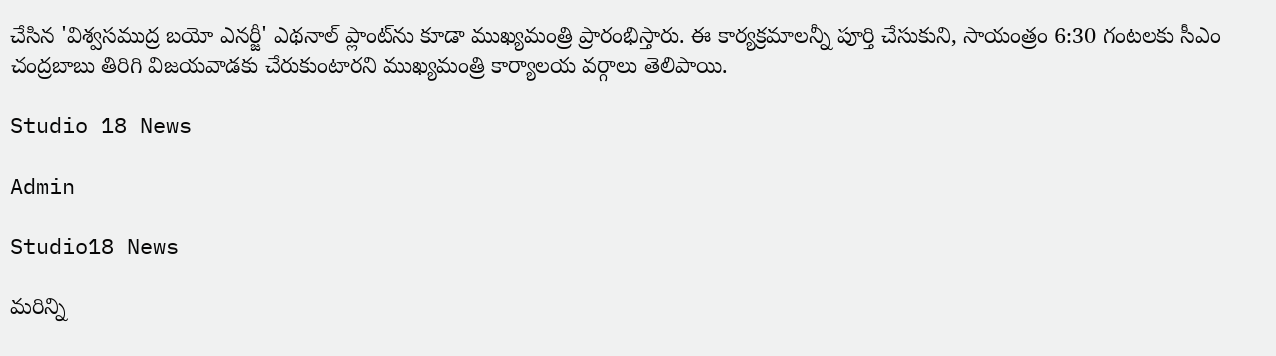చేసిన 'విశ్వసముద్ర బయో ఎనర్జీ' ఎథనాల్ ప్లాంట్‌ను కూడా ముఖ్యమంత్రి ప్రారంభిస్తారు. ఈ కార్యక్రమాలన్నీ పూర్తి చేసుకుని, సాయంత్రం 6:30 గంటలకు సీఎం చంద్రబాబు తిరిగి విజయవాడకు చేరుకుంటారని ముఖ్యమంత్రి కార్యాలయ వర్గాలు తెలిపాయి.

Studio 18 News

Admin

Studio18 News

మరిన్ని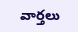వార్తలు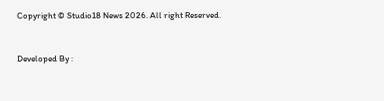Copyright © Studio18 News 2026. All right Reserved.



Developed By :